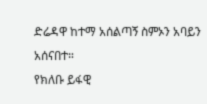ድሬዳዋ ከተማ አሰልጣኝ ስምኦን አባይን አሰናበተ።
የክለቡ ይፋዊ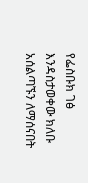የፌስቡክ ገፅ እንዳስታወቀው ክለቡ አሰልጣኙን ለማሰናበት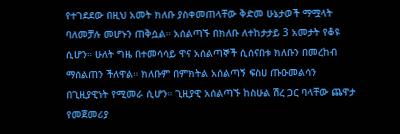የተገደደው በዚህ አመት ክለቡ ያስቀመጠላቸው ቅድመ ሁኔታወች ማሟላት ባለመቻሉ መሆኑን ጠቅሷል። አሰልጣኙ በክለቡ ለተከታታይ 3 አመታት የቆዩ ሲሆን። ሁለት ግዜ በተመሳሳይ ዋና አሰልጣኞች ሲሰናበቱ ክለቡን በመረከብ ማሰልጠን ችለዋል። ክለቡም በምክትል አሰልጣኝ ፍስሀ ጡዑመልሳን በጊዚያዊነት የሚመራ ሲሆን። ጊዚያዊ አሰልጣኙ ከስሁል ሽረ ጋር ባላቸው ጨዋታ የመጀመሪያ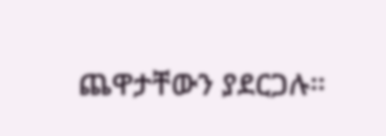ጨዋታቸውን ያደርጋሉ።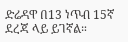ድሬዳዋ በ13 ነጥብ 15ኛ ደረጃ ላይ ይገኛል።